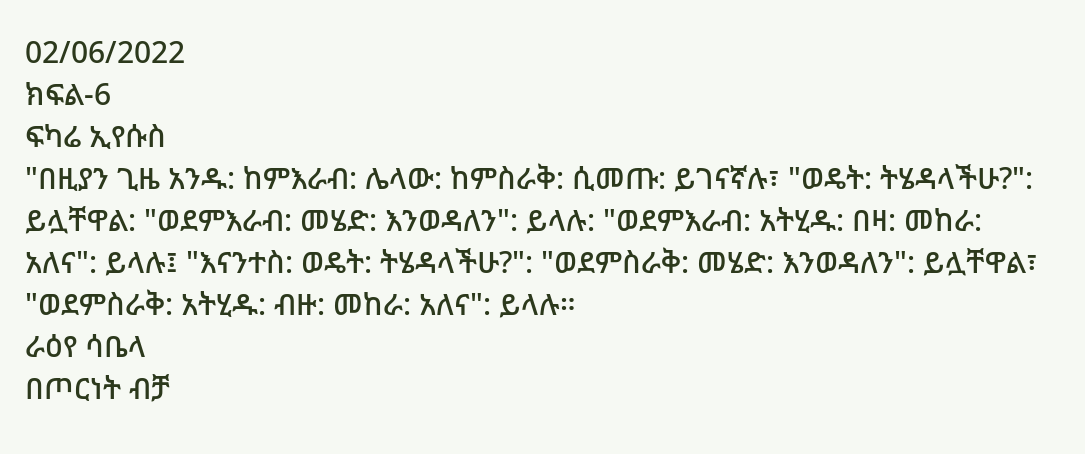02/06/2022
ክፍል-6
ፍካሬ ኢየሱስ
"በዚያን ጊዜ አንዱ: ከምእራብ: ሌላው: ከምስራቅ: ሲመጡ: ይገናኛሉ፣ "ወዴት: ትሄዳላችሁ?": ይሏቸዋል: "ወደምእራብ: መሄድ: እንወዳለን": ይላሉ: "ወደምእራብ: አትሂዱ: በዛ: መከራ: አለና": ይላሉ፤ "እናንተስ: ወዴት: ትሄዳላችሁ?": "ወደምስራቅ: መሄድ: እንወዳለን": ይሏቸዋል፣ "ወደምስራቅ: አትሂዱ: ብዙ: መከራ: አለና": ይላሉ።
ራዕየ ሳቤላ
በጦርነት ብቻ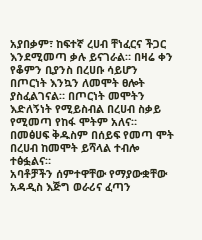አያበቃም፣ ከፍተኛ ረሀብ ቸነፈርና ችጋር እንደሚመጣ ቃሉ ይናገራል። በዛሬ ቀን የቆምን ቢያንስ በረሀቡ ሳይሆን በጦርነት እንኳን ለመሞት ፀሎት ያስፈልገናል። በጦርነት መሞትን እድለኝነት የሚይስብል በረሀብ ስቃይ የሚመጣ የከፋ ሞትም አለና። በመፅሀፍ ቅዱስም በሰይፍ የመጣ ሞት በረሀብ ከመሞት ይሻላል ተብሎ ተፅፏልና።
አባቶቻችን ሰምተዋቸው የማያውቋቸው አዳዲስ እጅግ ወራሪና ፈጣን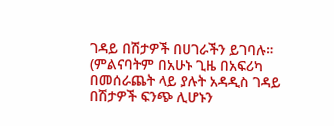ገዳይ በሽታዎች በሀገራችን ይገባሉ። (ምልናባትም በአሁኑ ጊዜ በአፍሪካ በመሰራጨት ላይ ያሉት አዳዲስ ገዳይ በሽታዎች ፍንጭ ሊሆኑን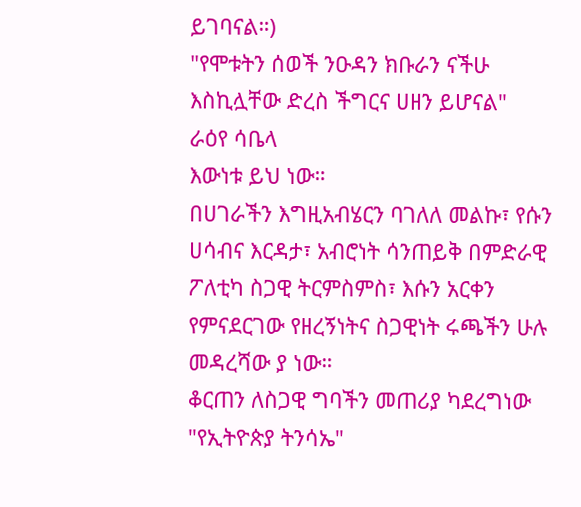ይገባናል።)
"የሞቱትን ሰወች ንዑዳን ክቡራን ናችሁ እስኪሏቸው ድረስ ችግርና ሀዘን ይሆናል"
ራዕየ ሳቤላ
እውነቱ ይህ ነው።
በሀገራችን እግዚአብሄርን ባገለለ መልኩ፣ የሱን ሀሳብና እርዳታ፣ አብሮነት ሳንጠይቅ በምድራዊ ፖለቲካ ስጋዊ ትርምስምስ፣ እሱን አርቀን የምናደርገው የዘረኝነትና ስጋዊነት ሩጫችን ሁሉ መዳረሻው ያ ነው።
ቆርጠን ለስጋዊ ግባችን መጠሪያ ካደረግነው "የኢትዮጵያ ትንሳኤ"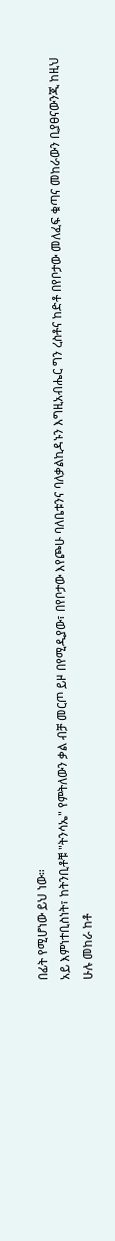በፊት የሚሆነው ይህ ነው።
አይ እምነተቢስነት፣ ከትንቢቶቹ "ትንሳኤ" የምትለውን ቃል ብቻ መርጦ ይዞ በየሚዲያው፣ በየቦታው እየጮሁ ባለቤቱንና ባለቃልኪዳኑን እግዚአብሔር ግን ረስቶና ከድቶ በየቦታው መለፈፍ ቁጣና መከራውን ቢያፀናውንጂ ከዚህ ሁሉ መከራ ከቶ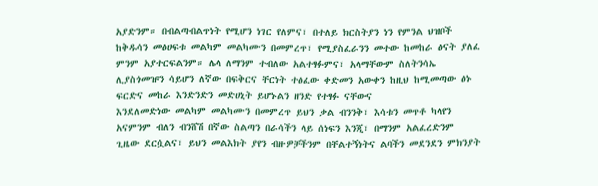አያድንም። በብልጣብልጥነት የሚሆን ነገር የለምና፣ በተለይ ክርስትያን ነን የምንል ህዝቦች ከቅዱሳን መፅሀፍቱ መልካም መልካሙን በመምረጥ፣ የሚያስፈራንን መተው ከመከራ ፅናት ያለፈ ምንም አያተርፍልንም። ሌላ ለማንም ተብለው አልተፃፉምና፣ አላማቸውም ስለትንሳኤ ሊያስጎመዡን ሳይሆን ለኛው በፍቅርና ቸርነት ተፅፈው ቀድመን አውቀን ከዚህ ከሚመጣው ፅኑ ፍርድና መከራ እንድንድን መድሀኒት ይሆኑልን ዘንድ የተፃፉ ናቸውና
እንደለመድነው መልካም መልካሙን በመምረጥ ይህን ቃል ብንንቅ፣ እሳቱን መጥቶ ካላየን አናምንም ብለን ብንሸሽ በኛው ስልጣን በራሳችን ላይ ሰነፍን እንጂ፣ በማንም አልፈረድንም
ጊዜው ደርሷልና፣ ይህን መልእክት ያየን ብዙዎቻችንም በቸልተኝነትና ልባችን መደንደን ምክንያት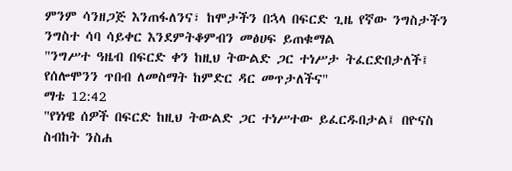ምንም ሳንዘጋጅ እንጠፋለንና፣ ከሞታችን በኋላ በፍርድ ጊዜ የኛው ንግስታችን ንግስተ ሳባ ሳይቀር እንደምትቆምብን መፅሀፍ ይጠቁማል
"ንግሥተ ዓዜብ በፍርድ ቀን ከዚህ ትውልድ ጋር ተነሥታ ትፈርድበታለች፤ የሰሎሞንን ጥበብ ለመስማት ከምድር ዳር መጥታለችና"
ማቴ 12:42
"የነነዌ ሰዎች በፍርድ ከዚህ ትውልድ ጋር ተነሥተው ይፈርዱበታል፤ በዮናስ ስብከት ንስሐ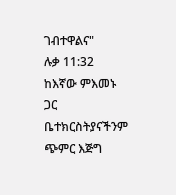ገብተዋልና"
ሉቃ 11:32
ከእኛው ምእመኑ ጋር ቤተክርስትያናችንም ጭምር እጅግ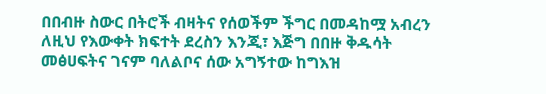በበብዙ ስውር በትሮች ብዛትና የሰወችም ችግር በመዳከሟ አብረን ለዚህ የእውቀት ክፍተት ደረስን እንጂ፣ እጅግ በበዙ ቅዱሳት መፅሀፍትና ገናም ባለልቦና ሰው አግኝተው ከግእዝ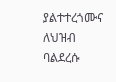ያልተተረጎሙና ለህዝብ ባልደረሱ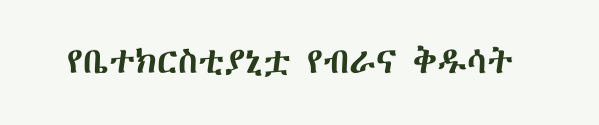የቤተክርስቲያኒቷ የብራና ቅዱሳት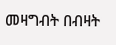መዛግብት በብዛት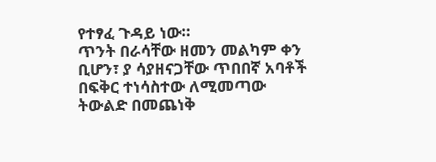የተፃፈ ጉዳይ ነው።
ጥንት በራሳቸው ዘመን መልካም ቀን ቢሆን፣ ያ ሳያዘናጋቸው ጥበበኛ አባቶች በፍቅር ተነሳስተው ለሚመጣው ትውልድ በመጨነቅ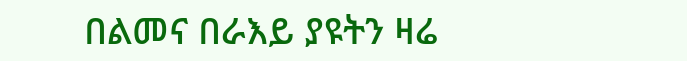በልመና በራእይ ያዩትን ዛሬ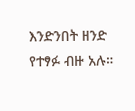እንድንበት ዘንድ የተፃፉ ብዙ አሉ።